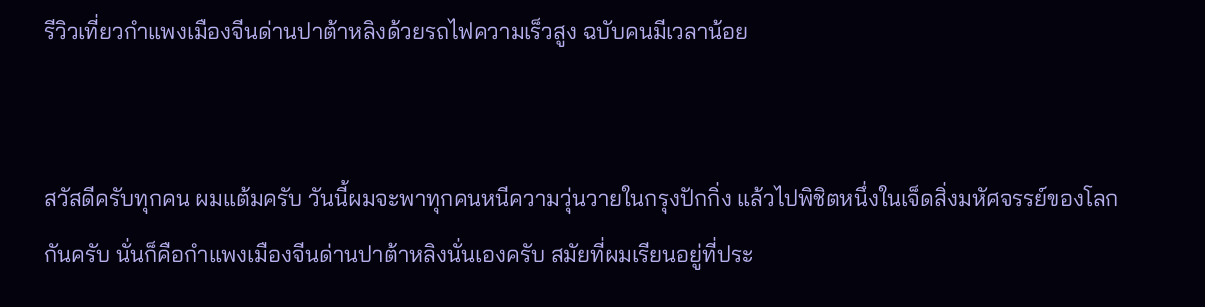รีวิวเที่ยวกำแพงเมืองจีนด่านปาต้าหลิงด้วยรถไฟความเร็วสูง ฉบับคนมีเวลาน้อย


สวัสดีครับทุกคน ผมแต้มครับ วันนี้ผมจะพาทุกคนหนีความวุ่นวายในกรุงปักกิ่ง แล้วไปพิชิตหนึ่งในเจ็ดสิ่งมหัศจรรย์ของโลกกันครับ นั่นก็คือกำแพงเมืองจีนด่านปาต้าหลิงนั่นเองครับ สมัยที่ผมเรียนอยู่ที่ประ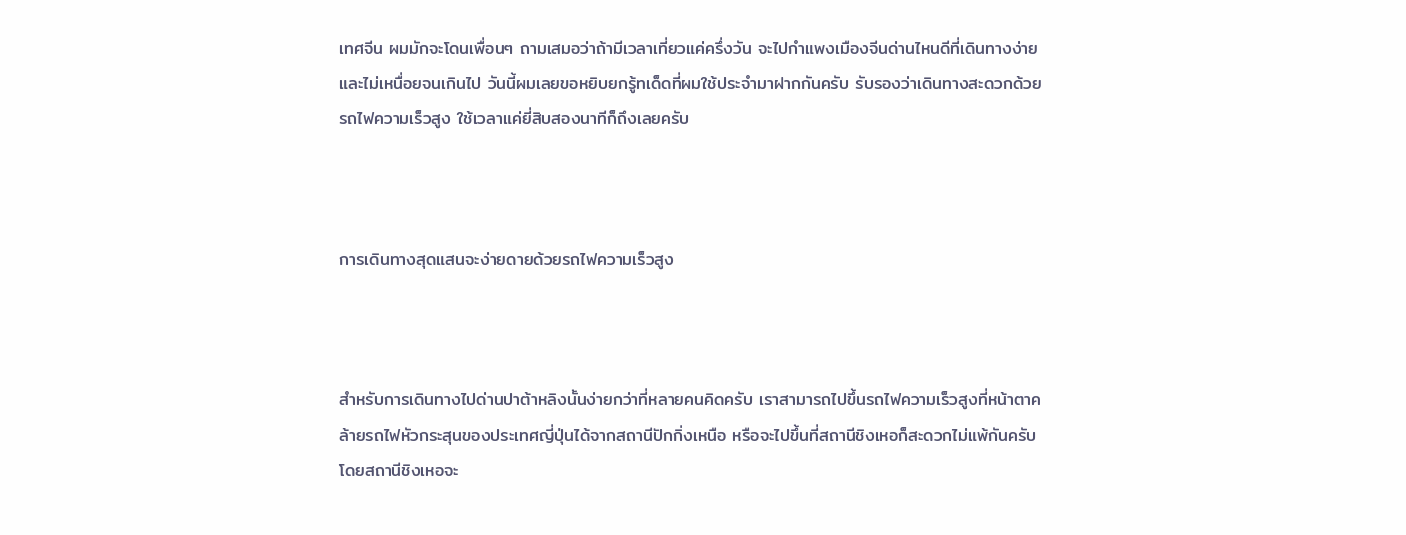เทศจีน ผมมักจะโดนเพื่อนๆ ถามเสมอว่าถ้ามีเวลาเที่ยวแค่ครึ่งวัน จะไปกำแพงเมืองจีนด่านไหนดีที่เดินทางง่ายและไม่เหนื่อยจนเกินไป วันนี้ผมเลยขอหยิบยกรู้ทเด็ดที่ผมใช้ประจำมาฝากกันครับ รับรองว่าเดินทางสะดวกด้วยรถไฟความเร็วสูง ใช้เวลาแค่ยี่สิบสองนาทีก็ถึงเลยครับ



การเดินทางสุดแสนจะง่ายดายด้วยรถไฟความเร็วสูง



สำหรับการเดินทางไปด่านปาต้าหลิงนั้นง่ายกว่าที่หลายคนคิดครับ เราสามารถไปขึ้นรถไฟความเร็วสูงที่หน้าตาคล้ายรถไฟหัวกระสุนของประเทศญี่ปุ่นได้จากสถานีปักกิ่งเหนือ หรือจะไปขึ้นที่สถานีชิงเหอก็สะดวกไม่แพ้กันครับ โดยสถานีชิงเหอจะ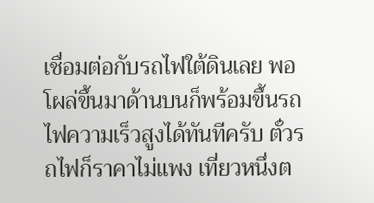เชื่อมต่อกับรถไฟใต้ดินเลย พอโผล่ขึ้นมาด้านบนก็พร้อมขึ้นรถไฟความเร็วสูงได้ทันทีครับ ตั๋วรถไฟก็ราคาไม่แพง เที่ยวหนึ่งต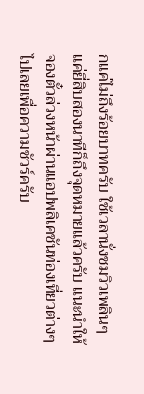กแค่ไม่ถึงร้อยบาทครับ ใช้เวลานั่งชมวิวเพลินๆ แค่ยี่สิบสองนาทีก็ถึงจุดหมายแล้วครับ แนะนำให้จองตั๋วล่วงหน้าผ่านแอปพลิเคชันท่องเที่ยวต่างๆ ไปเลยเพื่อความชัวร์ครับ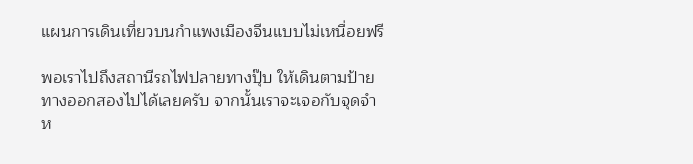แผนการเดินเที่ยวบนกำแพงเมืองจีนแบบไม่เหนื่อยฟรี

พอเราไปถึงสถานีรถไฟปลายทางปุ๊บ ให้เดินตามป้ายทางออกสองไปได้เลยครับ จากนั้นเราจะเจอกับจุดจำห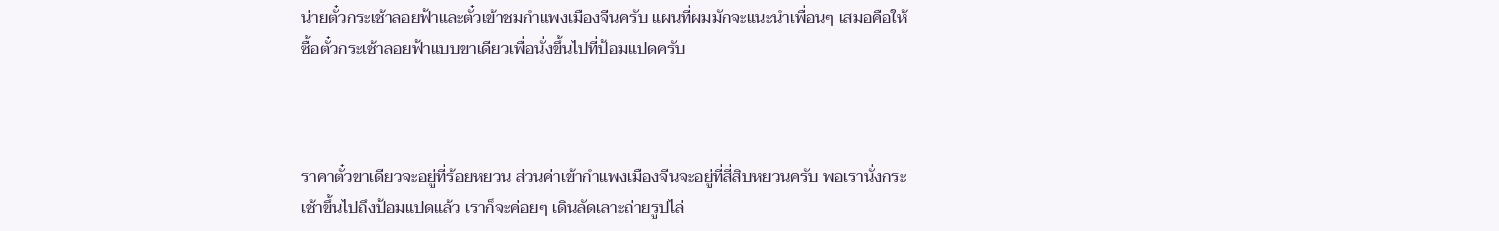น่ายตั๋วกระเช้าลอยฟ้าและตั๋วเข้าชมกำแพงเมืองจีนครับ แผนที่ผมมักจะแนะนำเพื่อนๆ เสมอคือให้ซื้อตั๋วกระเช้าลอยฟ้าแบบขาเดียวเพื่อนั่งขึ้นไปที่ป้อมแปดครับ



ราคาตั๋วขาเดียวจะอยู่ที่ร้อยหยวน ส่วนค่าเข้ากำแพงเมืองจีนจะอยู่ที่สี่สิบหยวนครับ พอเรานั่งกระเช้าขึ้นไปถึงป้อมแปดแล้ว เราก็จะค่อยๆ เดินลัดเลาะถ่ายรูปไล่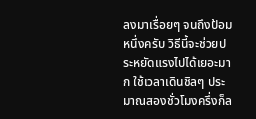ลงมาเรื่อยๆ จนถึงป้อมหนึ่งครับ วิธีนี้จะช่วยประหยัดแรงไปได้เยอะมาก ใช้เวลาเดินชิลๆ ประมาณสองชั่วโมงครึ่งก็ล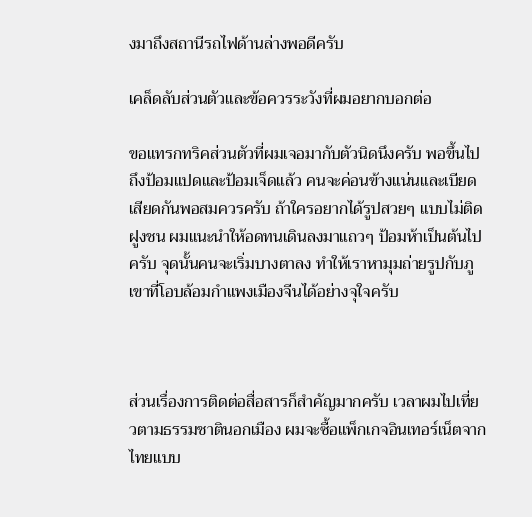งมาถึงสถานีรถไฟด้านล่างพอดีครับ

เคล็ดลับส่วนตัวและข้อควรระวังที่ผมอยากบอกต่อ

ขอแทรกทริคส่วนตัวที่ผมเจอมากับตัวนิดนึงครับ พอขึ้นไปถึงป้อมแปดและป้อมเจ็ดแล้ว คนจะค่อนข้างแน่นและเบียดเสียดกันพอสมควรครับ ถ้าใครอยากได้รูปสวยๆ แบบไม่ติดฝูงชน ผมแนะนำให้อดทนเดินลงมาแถวๆ ป้อมห้าเป็นต้นไปครับ จุดนั้นคนจะเริ่มบางตาลง ทำให้เราหามุมถ่ายรูปกับภูเขาที่โอบล้อมกำแพงเมืองจีนได้อย่างจุใจครับ



ส่วนเรื่องการติดต่อสื่อสารก็สำคัญมากครับ เวลาผมไปเที่ยวตามธรรมชาตินอกเมือง ผมจะซื้อแพ็กเกจอินเทอร์เน็ตจากไทยแบบ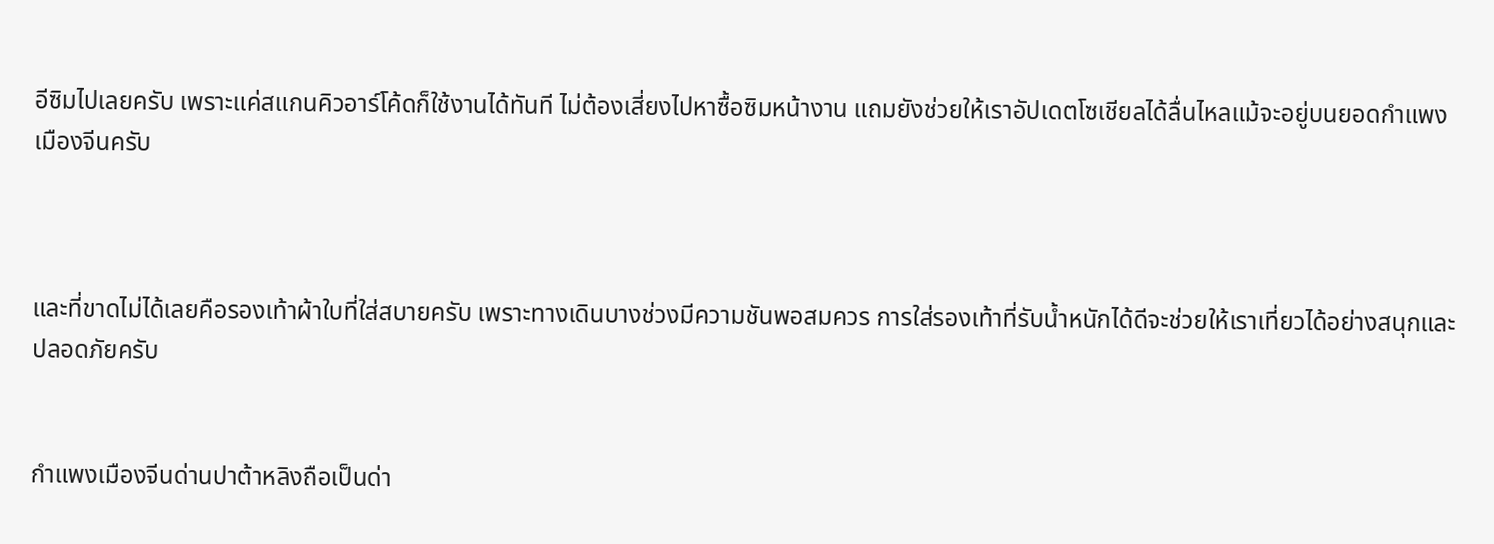อีซิมไปเลยครับ เพราะแค่สแกนคิวอาร์โค้ดก็ใช้งานได้ทันที ไม่ต้องเสี่ยงไปหาซื้อซิมหน้างาน แถมยังช่วยให้เราอัปเดตโซเชียลได้ลื่นไหลแม้จะอยู่บนยอดกำแพงเมืองจีนครับ



และที่ขาดไม่ได้เลยคือรองเท้าผ้าใบที่ใส่สบายครับ เพราะทางเดินบางช่วงมีความชันพอสมควร การใส่รองเท้าที่รับน้ำหนักได้ดีจะช่วยให้เราเที่ยวได้อย่างสนุกและปลอดภัยครับ


กำแพงเมืองจีนด่านปาต้าหลิงถือเป็นด่า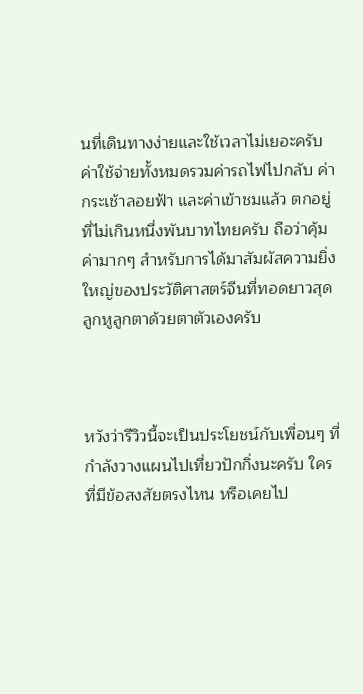นที่เดินทางง่ายและใช้เวลาไม่เยอะครับ ค่าใช้จ่ายทั้งหมดรวมค่ารถไฟไปกลับ ค่ากระเช้าลอยฟ้า และค่าเข้าชมแล้ว ตกอยู่ที่ไม่เกินหนึ่งพันบาทไทยครับ ถือว่าคุ้มค่ามากๆ สำหรับการได้มาสัมผัสความยิ่งใหญ่ของประวัติศาสตร์จีนที่ทอดยาวสุดลูกหูลูกตาด้วยตาตัวเองครับ



หวังว่ารีวิวนี้จะเป็นประโยชน์กับเพื่อนๆ ที่กำลังวางแผนไปเที่ยวปักกิ่งนะครับ ใครที่มีข้อสงสัยตรงไหน หรือเคยไป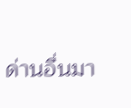ด่านอื่นมา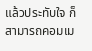แล้วประทับใจ ก็สามารถคอมเม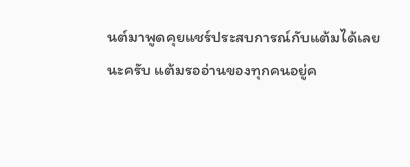นต์มาพูดคุยแชร์ประสบการณ์กับแต้มได้เลยนะครับ แต้มรออ่านของทุกคนอยู่ค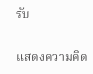รับ

แสดงความคิด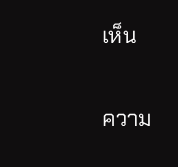เห็น

ความ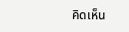คิดเห็น